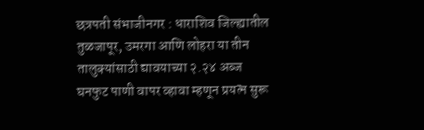छत्रपती संभाजीनगर : धाराशिव जिल्ह्यातील तुळजापूर, उमरगा आणि लोहरा या तीन तालुक्यांसाठी द्यावयाच्या २.२४ अब्ज घनफुट पाणी वापर व्हावा म्हणून प्रयत्न सुरू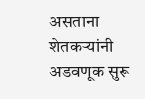असताना शेतकऱ्यांनी अडवणूक सुरू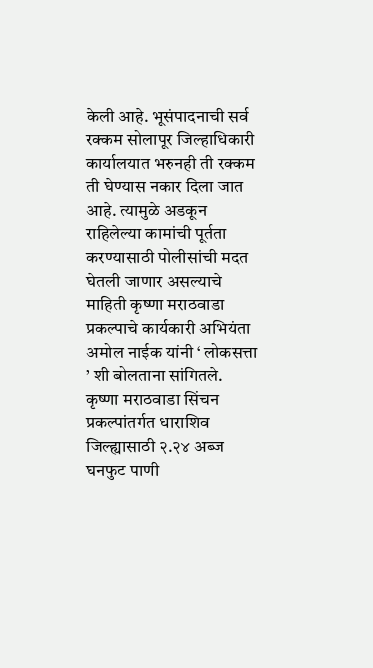केली आहे. भूसंपादनाची सर्व रक्कम सोलापूर जिल्हाधिकारी कार्यालयात भरुनही ती रक्कम ती घेण्यास नकार दिला जात आहे. त्यामुळे अडकून राहिलेल्या कामांची पूर्तता करण्यासाठी पोलीसांची मदत घेतली जाणार असल्याचे माहिती कृष्णा मराठवाडा प्रकल्पाचे कार्यकारी अभियंता अमोल नाईक यांनी ‘ लोकसत्ता ’ शी बोलताना सांगितले.
कृष्णा मराठवाडा सिंचन प्रकल्पांतर्गत धाराशिव जिल्ह्यासाठी २.२४ अब्ज घनफुट पाणी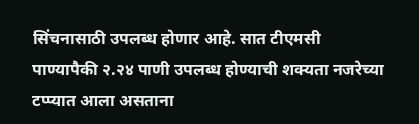सिंचनासाठी उपलब्ध होणार आहे. सात टीएमसी पाण्यापैकी २.२४ पाणी उपलब्ध होण्याची शक्यता नजरेच्या टप्प्यात आला असताना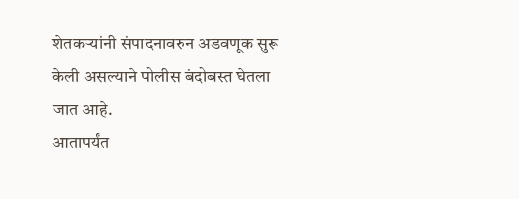शेतकऱ्यांनी संपादनावरुन अडवणूक सुरू केली असल्याने पोलीस बंदोबस्त घेतला जात आहे.
आतापर्यंत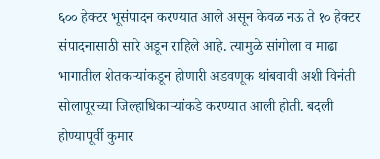६०० हेक्टर भूसंपादन करण्यात आले असून केवळ नऊ ते १० हेक्टर संपादनासाठी सारे अडून राहिले आहे. त्यामुळे सांगोला व माढा भागातील शेतकऱ्यांकडून होणारी अडवणूक थांबवावी अशी विनंती सोलापूरच्या जिल्हाधिकाऱ्यांकडे करण्यात आली होती. बदली होण्यापूर्वी कुमार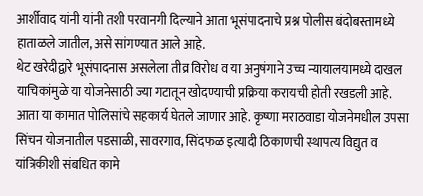आर्शीवाद यांनी यांनी तशी परवानगी दिल्याने आता भूसंपादनाचे प्रश्न पोलीस बंदोबस्तामध्ये हाताळले जातील, असे सांगण्यात आले आहे.
थेट खरेदीद्वारे भूसंपादनास असलेला तीव्र विरोध व या अनुषंगाने उच्च न्यायालयामध्ये दाखल याचिकांमुळे या योजनेसाठी ज्या गटातून खोदण्याची प्रक्रिया करायची होती रखडली आहे. आता या कामात पोलिसांचे सहकार्य घेतले जाणार आहे. कृष्णा मराठवाडा योजनेमधील उपसा सिंचन योजनातील पडसाळी, सावरगाव, सिंदफळ इत्यादी ठिकाणची स्थापत्य विद्युत व यांत्रिकीशी संबधित कामे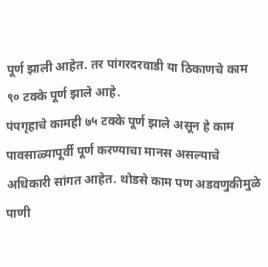पूर्ण झाली आहेत. तर पांगरदरवाडी या ठिकाणचे काम ९० टक्के पूर्ण झाले आहे.
पंपगृहाचे कामही ७५ टक्के पूर्ण झाले असून हे काम पावसाळ्यापूर्वी पूर्ण करण्याचा मानस असल्याचे अधिकारी सांगत आहेत. थोडसे काम पण अडवणुकीमुळे पाणी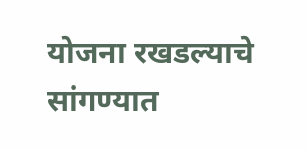योजना रखडल्याचे सांगण्यात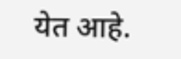येत आहे.